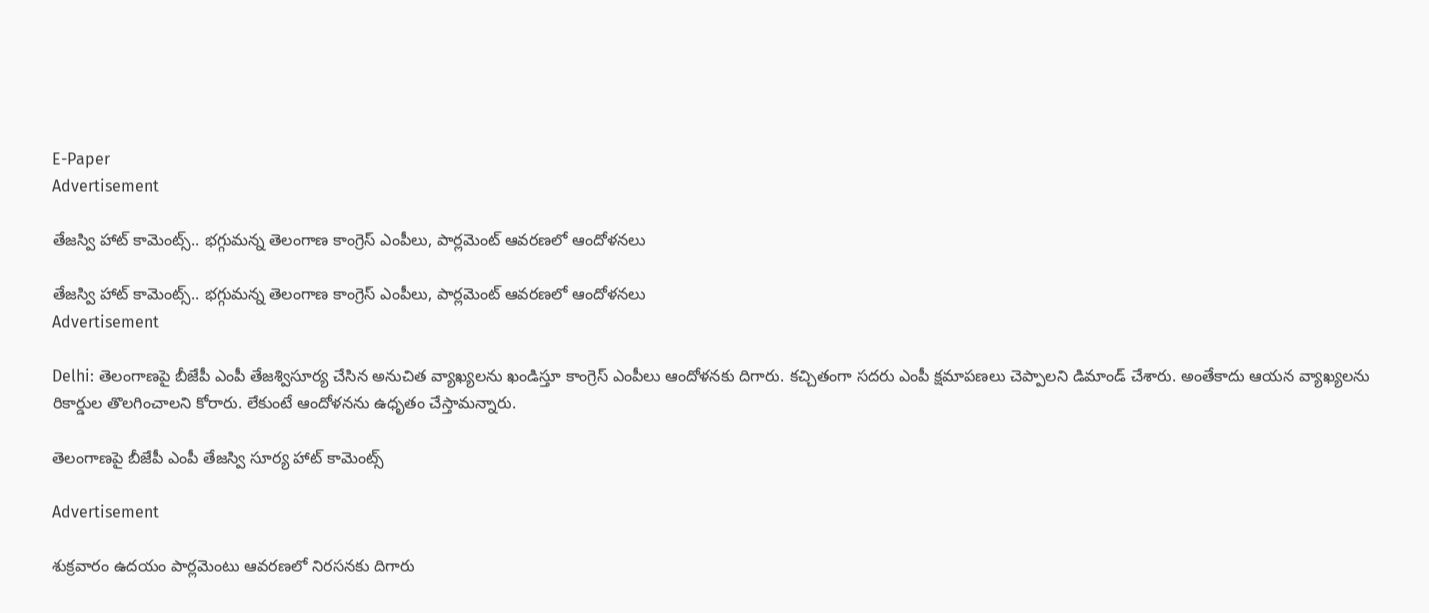E-Paper
Advertisement

తేజస్వి హాట్ కామెంట్స్.. భగ్గుమన్న తెలంగాణ కాంగ్రెస్ ఎంపీలు, పార్లమెంట్ ఆవరణలో ఆందోళనలు

తేజస్వి హాట్ కామెంట్స్.. భగ్గుమన్న తెలంగాణ కాంగ్రెస్ ఎంపీలు, పార్లమెంట్ ఆవరణలో ఆందోళనలు
Advertisement

Delhi: తెలంగాణపై బీజేపీ ఎంపీ తేజశ్విసూర్య చేసిన అనుచిత వ్యాఖ్యలను ఖండిస్తూ కాంగ్రెస్ ఎంపీలు ఆందోళనకు దిగారు. కచ్చితంగా సదరు ఎంపీ క్షమాపణలు చెప్పాలని డిమాండ్ చేశారు. అంతేకాదు ఆయన వ్యాఖ్యలను రికార్డుల తొలగించాలని కోరారు. లేకుంటే ఆందోళనను ఉధృతం చేస్తామన్నారు.

తెలంగాణపై బీజేపీ ఎంపీ తేజస్వి సూర్య హాట్ కామెంట్స్

Advertisement

శుక్రవారం ఉదయం పార్లమెంటు ఆవరణలో నిరసనకు దిగారు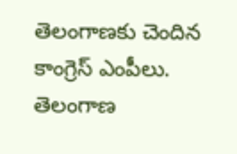తెలంగాణకు చెందిన కాంగ్రెస్ ఎంపీలు. తెలంగాణ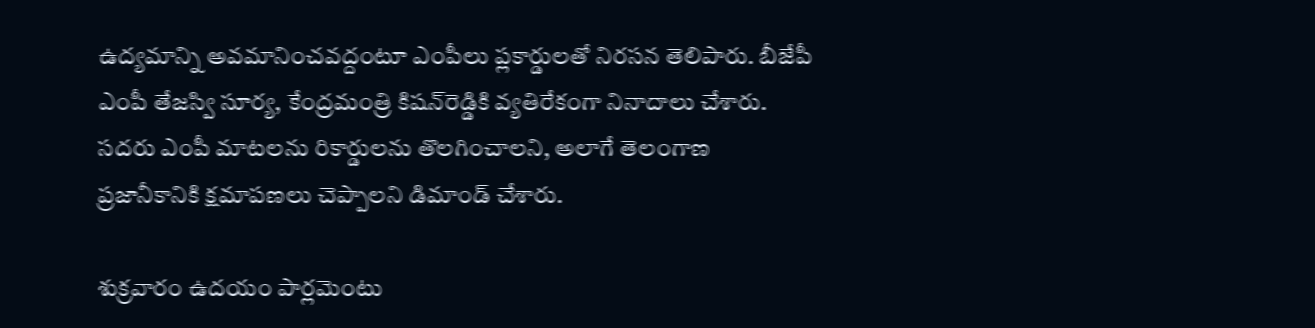ఉద్యమాన్ని అవమానించవద్దంటూ ఎంపీలు ప్లకార్డులతో నిరసన తెలిపారు. బీజేపీ ఎంపీ తేజస్వి సూర్య, కేంద్రమంత్రి కిషన్‌రెడ్డికి వ్యతిరేకంగా నినాదాలు చేశారు. సదరు ఎంపీ మాటలను రికార్డులను తొలగించాలని, అలాగే తెలంగాణ ప్రజానీకానికి క్షమాపణలు చెప్పాలని డిమాండ్ చేశారు.

శుక్రవారం ఉదయం పార్లమెంటు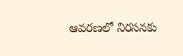ఆవరణలో నిరసనకు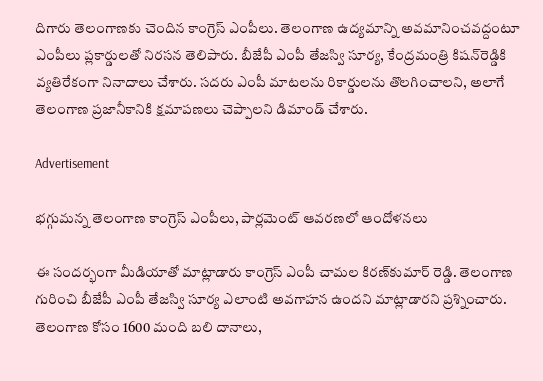దిగారు తెలంగాణకు చెందిన కాంగ్రెస్ ఎంపీలు. తెలంగాణ ఉద్యమాన్ని అవమానించవద్దంటూ ఎంపీలు ప్లకార్డులతో నిరసన తెలిపారు. బీజేపీ ఎంపీ తేజస్వి సూర్య, కేంద్రమంత్రి కిషన్‌రెడ్డికి వ్యతిరేకంగా నినాదాలు చేశారు. సదరు ఎంపీ మాటలను రికార్డులను తొలగించాలని, అలాగే తెలంగాణ ప్రజానీకానికి క్షమాపణలు చెప్పాలని డిమాండ్ చేశారు.

Advertisement

భగ్గుమన్న తెలంగాణ కాంగ్రెస్ ఎంపీలు, పార్లమెంట్ ఆవరణలో ఆందోళనలు

ఈ సందర్భంగా మీడియాతో మాట్లాడారు కాంగ్రెస్ ఎంపీ చామల కిరణ్‌కుమార్ రెడ్డి. తెలంగాణ గురించి బీజేపీ ఎంపీ తేజస్వి సూర్య ఎలాంటి అవగాహన ఉందని మాట్లాడారని ప్రశ్నించారు. తెలంగాణ కోసం 1600 మంది బలి దానాలు,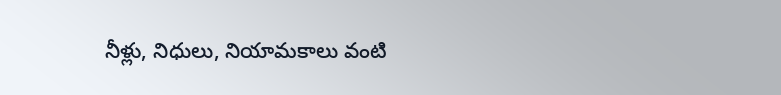నీళ్లు, నిధులు, నియామకాలు వంటి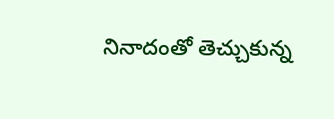నినాదంతో తెచ్చుకున్న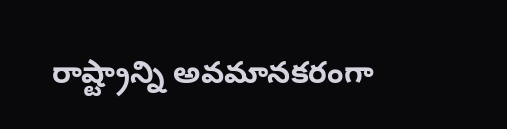రాష్ట్రాన్ని అవమానకరంగా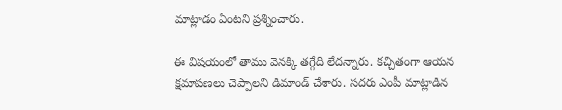మాట్లాడం ఏంటని ప్రశ్నించారు.

ఈ విషయంలో తాము వెనక్కి తగ్గేది లేదన్నారు. కచ్చితంగా ఆయన క్షమాపణలు చెప్పాలని డిమాండ్ చేశారు. సదరు ఎంపీ మాట్లాడిన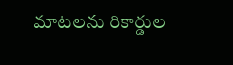మాటలను రికార్డుల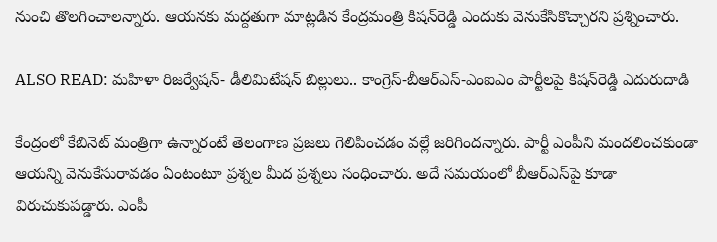నుంచి తొలగించాలన్నారు. ఆయనకు మద్దతుగా మాట్లడిన కేంద్రమంత్రి కిషన్‌రెడ్డి ఎందుకు వెనుకేసికొచ్చారని ప్రశ్నించారు.

ALSO READ: మహిళా రిజర్వేషన్- డీలిమిటేషన్ బిల్లులు.. కాంగ్రెస్‌-బీఆర్ఎస్-ఎంఐఎం పార్టీలపై కిషన్‌రెడ్డి ఎదురుదాడి

కేంద్రంలో కేబినెట్ మంత్రిగా ఉన్నారంటే తెలంగాణ ప్రజలు గెలిపించడం వల్లే జరిగిందన్నారు. పార్టీ ఎంపీని మందలించకుండా ఆయన్ని వెనుకేసురావడం ఏంటంటూ ప్రశ్నల మీద ప్రశ్నలు సంధించారు. అదే సమయంలో బీఆర్ఎస్‌పై కూడా విరుచుకుపడ్డారు. ఎంపీ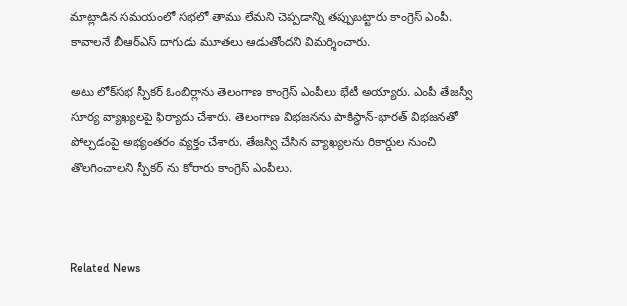మాట్లాడిన సమయంలో సభలో తాము లేమని చెప్పడాన్ని తప్పుబట్టారు కాంగ్రెస్ ఎంపీ. కావాలనే బీఆర్ఎస్ దాగుడు మూతలు ఆడుతోందని విమర్శించారు.

అటు లోక్‌సభ స్పీకర్ ఓంబిర్లాను తెలంగాణ కాంగ్రెస్ ఎంపీలు భేటీ అయ్యారు. ఎంపీ తేజస్వీ సూర్య వ్యాఖ్యలపై ఫిర్యాదు చేశారు. తెలంగాణ విభజనను పాకిస్థాన్-భారత్ విభజనతో పోల్చడంపై అభ్యంతరం వ్యక్తం చేశారు. తేజస్వి చేసిన వ్యాఖ్యలను రికార్డుల నుంచి తొలగించాలని స్పీకర్ ను కోరారు కాంగ్రెస్ ఎంపీలు.



Related News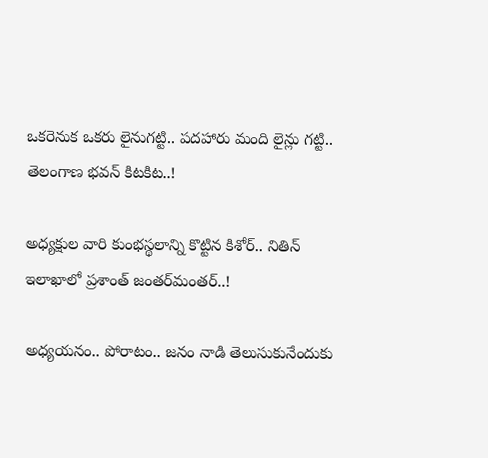ఒక‌రెనుక ఒక‌రు లైనుగ‌ట్టి.. ప‌ద‌హారు మంది లైన్లు గ‌ట్టి.. తెలంగాణ భ‌వ‌న్ కిట‌కిట‌..!

అధ్య‌క్షుల వారి కుంభ‌స్థ‌లాన్ని కొట్టిన కిశోర్‌.. నితిన్ ఇలాఖాలో ప్ర‌శాంత్ జంత‌ర్‌మంత‌ర్‌..!

అధ్య‌య‌నం.. పోరాటం.. జ‌నం నాడి తెలుసుకునేందుకు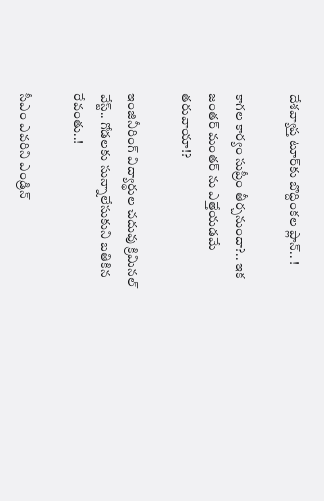దేశ‌వ్యాప్త టూర్‌కు బొద్దింక‌ల ప్లాన్‌.. !

కాగ‌ల కార్యం సుప్రీం తీర్చ‌నుందా?.. ఇక జంత‌ర్ మంత‌ర్ ను ఎత్తేయ‌డ‌మే త‌రువాయా!?

ఇంజినీరింగ్ విద్యార్థుల చ‌దువు క్రిమిన‌ల్ వేస్ట్‌.. గోడ‌ల‌కు సున్నాలేసుకుని బ‌తికిన‌ రేవంతు..!

సీఎం ఎవ‌రిని ఎండ్రిన్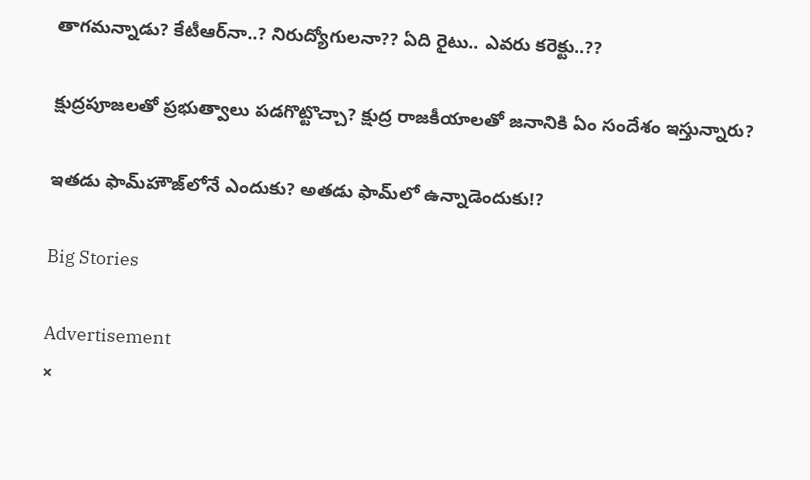తాగ‌మ‌న్నాడు? కేటీఆర్‌నా..? నిరుద్యోగుల‌నా?? ఏది రైటు.. ఎవ‌రు కరెక్టు..??

క్షుద్ర‌పూజ‌లతో ప్ర‌భుత్వాలు ప‌డ‌గొట్టొచ్చా? క్షుద్ర రాజ‌కీయాల‌తో జ‌నానికి ఏం సందేశం ఇస్తున్నారు?

ఇత‌డు ఫామ్‌హౌజ్‌లోనే ఎందుకు? అత‌డు ఫామ్‌లో ఉన్నాడెందుకు!?

Big Stories

Advertisement
×